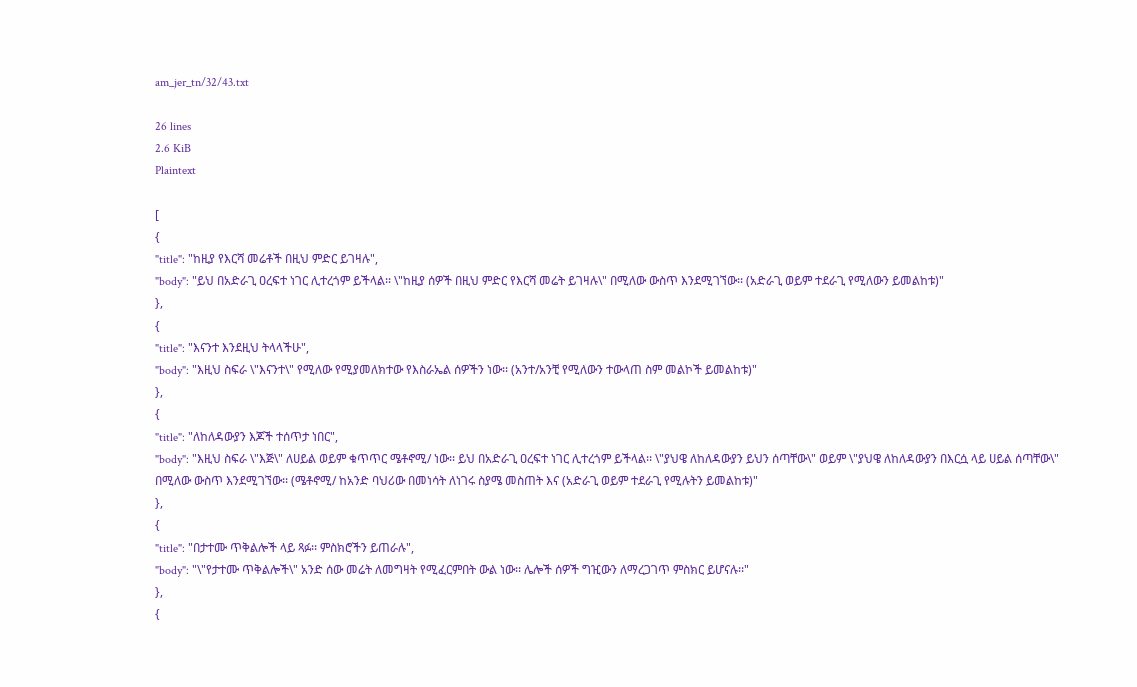am_jer_tn/32/43.txt

26 lines
2.6 KiB
Plaintext

[
{
"title": "ከዚያ የእርሻ መሬቶች በዚህ ምድር ይገዛሉ",
"body": "ይህ በአድራጊ ዐረፍተ ነገር ሊተረጎም ይችላል፡፡ \"ከዚያ ሰዎች በዚህ ምድር የእርሻ መሬት ይገዛሉ\" በሚለው ውስጥ እንደሚገኘው፡፡ (አድራጊ ወይም ተደራጊ የሚለውን ይመልከቱ)"
},
{
"title": "እናንተ እንደዚህ ትላላችሁ",
"body": "እዚህ ስፍራ \"እናንተ\" የሚለው የሚያመለክተው የእስራኤል ሰዎችን ነው፡፡ (አንተ/አንቺ የሚለውን ተውላጠ ስም መልኮች ይመልከቱ)"
},
{
"title": "ለከለዳውያን እጆች ተሰጥታ ነበር",
"body": "እዚህ ስፍራ \"እጅ\" ለሀይል ወይም ቁጥጥር ሜቶኖሚ/ ነው፡፡ ይህ በአድራጊ ዐረፍተ ነገር ሊተረጎም ይችላል፡፡ \"ያህዌ ለከለዳውያን ይህን ሰጣቸው\" ወይም \"ያህዌ ለከለዳውያን በእርሷ ላይ ሀይል ሰጣቸው\" በሚለው ውስጥ እንደሚገኘው፡፡ (ሜቶኖሚ/ ከአንድ ባህሪው በመነሳት ለነገሩ ስያሜ መስጠት እና (አድራጊ ወይም ተደራጊ የሚሉትን ይመልከቱ)"
},
{
"title": "በታተሙ ጥቅልሎች ላይ ጻፉ፡፡ ምስክሮችን ይጠራሉ",
"body": "\"የታተሙ ጥቅልሎች\" አንድ ሰው መሬት ለመግዛት የሚፈርምበት ውል ነው፡፡ ሌሎች ሰዎች ግዢውን ለማረጋገጥ ምስክር ይሆናሉ፡፡"
},
{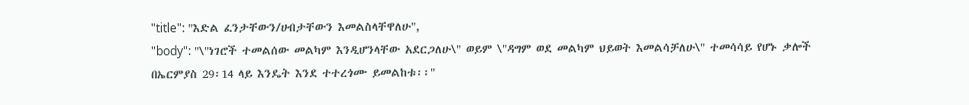"title": "እድል ፈንታቸውን/ሀብታቸውን እመልስላቸዋለሁ",
"body": "\"ነገሮች ተመልሰው መልካም እንዲሆንላቸው አደርጋለሁ\" ወይም \"ዳግም ወደ መልካም ህይወት እመልሳቻለሁ\" ተመሳሳይ የሆኑ ቃሎች በኤርምያስ 29፡14 ላይ እንዴት እንደ ተተረጎሙ ይመልከቱ፡፡"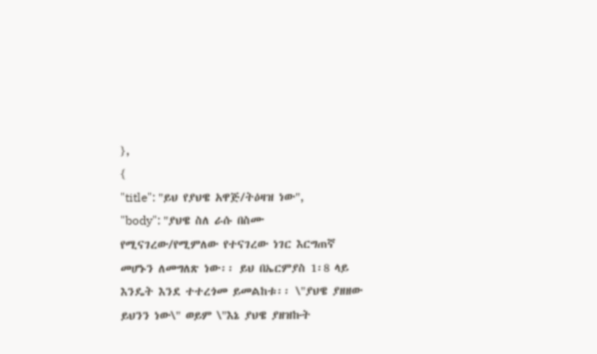},
{
"title": "ይህ የያህዌ አዋጅ/ትዕዛዝ ነው",
"body": "ያህዌ ስለ ራሱ በስሙ የሚናገረው/የሚምለው የተናገረው ነገር እርግጠኛ መሆኑን ለመግለጽ ነው፡፡ ይህ በኤርምያስ 1፡8 ላይ እንዴት እንደ ተተረጎመ ይመልከቱ፡፡ \"ያህዌ ያዘዘው ይህንን ነው\" ወይም \"እኔ ያህዌ ያዘዝኩት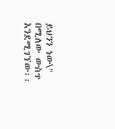ይህንን ነው\" በሚለው ውስጥ እንደሚገኘው፡፡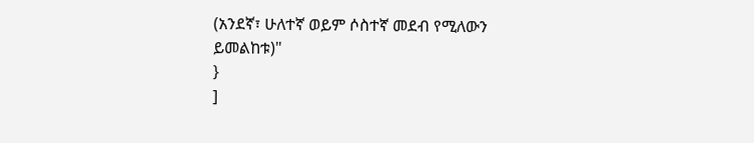(አንደኛ፣ ሁለተኛ ወይም ሶስተኛ መደብ የሚለውን ይመልከቱ)"
}
]